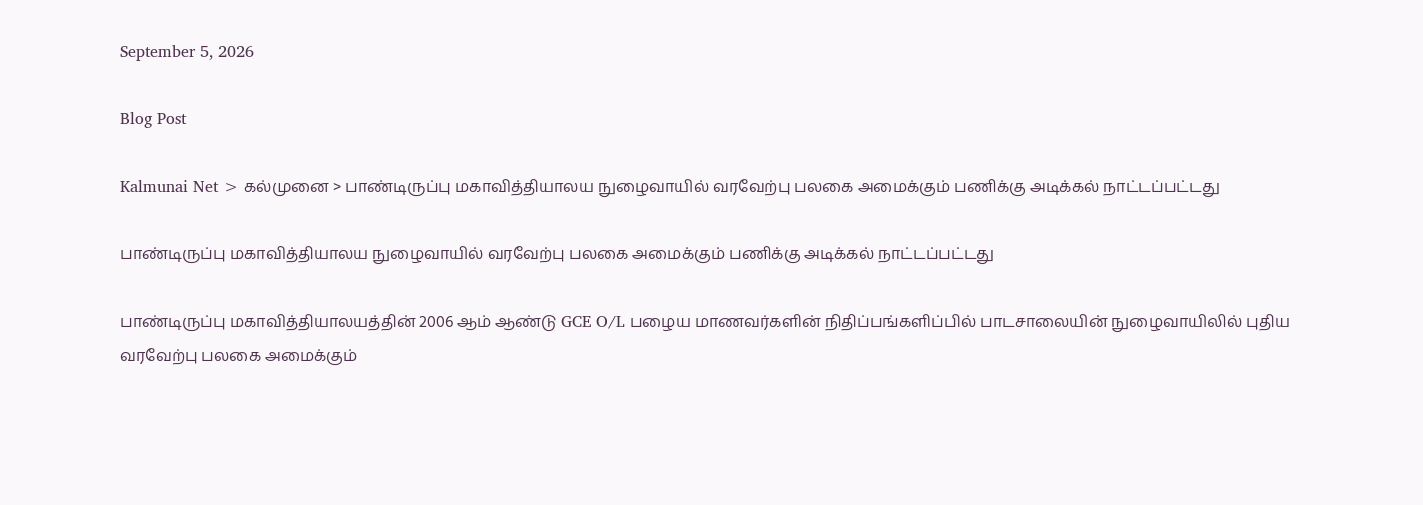September 5, 2026

Blog Post

Kalmunai Net > கல்முனை > பாண்டிருப்பு மகாவித்தியாலய நுழைவாயில் வரவேற்பு பலகை அமைக்கும் பணிக்கு அடிக்கல் நாட்டப்பட்டது

பாண்டிருப்பு மகாவித்தியாலய நுழைவாயில் வரவேற்பு பலகை அமைக்கும் பணிக்கு அடிக்கல் நாட்டப்பட்டது

பாண்டிருப்பு மகாவித்தியாலயத்தின் 2006 ஆம் ஆண்டு GCE O/L பழைய மாணவர்களின் நிதிப்பங்களிப்பில் பாடசாலையின் நுழைவாயிலில் புதிய வரவேற்பு பலகை அமைக்கும்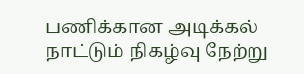பணிக்கான அடிக்கல் நாட்டும் நிகழ்வு நேற்று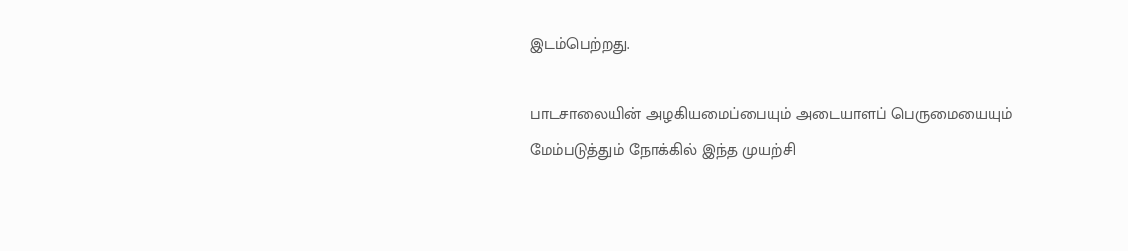இடம்பெற்றது.

பாடசாலையின் அழகியமைப்பையும் அடையாளப் பெருமையையும் மேம்படுத்தும் நோக்கில் இந்த முயற்சி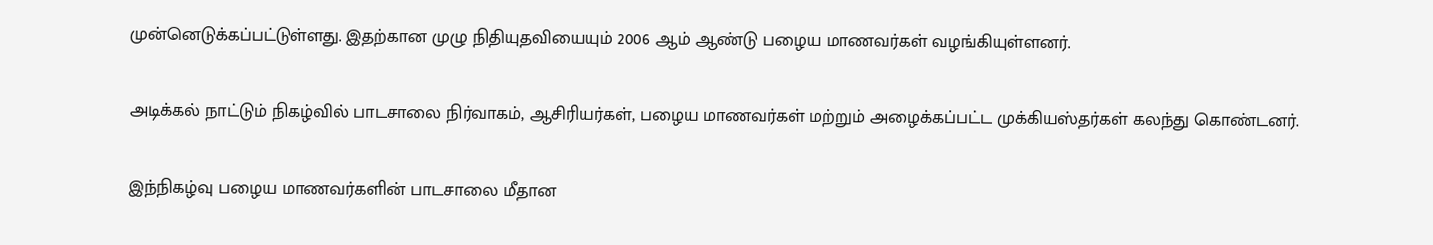முன்னெடுக்கப்பட்டுள்ளது. இதற்கான முழு நிதியுதவியையும் 2006 ஆம் ஆண்டு பழைய மாணவர்கள் வழங்கியுள்ளனர்.

அடிக்கல் நாட்டும் நிகழ்வில் பாடசாலை நிர்வாகம், ஆசிரியர்கள், பழைய மாணவர்கள் மற்றும் அழைக்கப்பட்ட முக்கியஸ்தர்கள் கலந்து கொண்டனர்.

இந்நிகழ்வு பழைய மாணவர்களின் பாடசாலை மீதான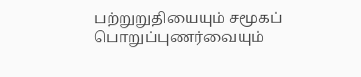பற்றுறுதியையும் சமூகப் பொறுப்புணர்வையும்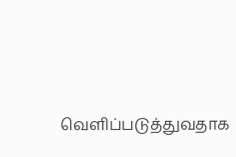வெளிப்படுத்துவதாக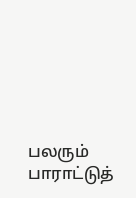பலரும் பாராட்டுத்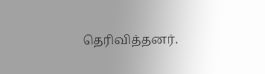தெரிவித்தனர்.